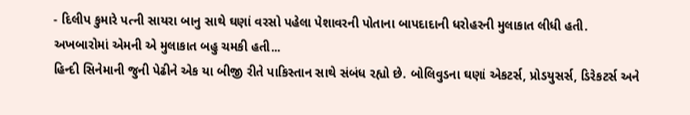- દિલીપ કુમારે પત્ની સાયરા બાનુ સાથે ઘણાં વરસો પહેલા પેશાવરની પોતાના બાપદાદાની ધરોહરની મુલાકાત લીધી હતી. અખબારોમાં એમની એ મુલાકાત બહુ ચમકી હતી...
હિન્દી સિનેમાની જુની પેઢીને એક યા બીજી રીતે પાકિસ્તાન સાથે સંબંધ રહ્યો છે. બોલિવુડના ઘણાં એકટર્સ, પ્રોડયુસર્સ, ડિરેકટર્સ અને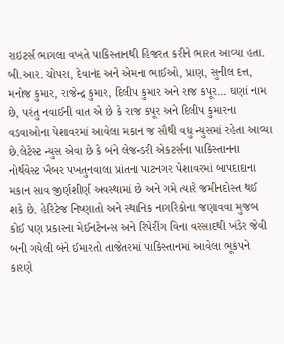રાઇટર્સ ભાગલા વખતે પાકિસ્તાનથી હિજરત કરીને ભારત આવ્યા હતા. બી.આર. ચોપરા, દેવાનંદ અને એમના ભાઈઓ, પ્રાણ, સુનીલ દત્ત, મનોજ કુમાર, રાજેન્દ્ર કુમાર, દિલીપ કુમાર અને રાજ કપૂર... ઘણાં નામ છે, પરંતુ નવાઈની વાત એ છે કે રાજ કપૂર અને દિલીપ કુમારના વડવાઓના પેશાવરમાં આવેલા મકાન જ સૌથી વધુ ન્યુસમાં રહેતા આવ્યા છે.લેટેસ્ટ ન્યુસ એવા છે કે બંને લેજન્ડરી એકટર્સના પાકિસ્તાનના નોર્થવેસ્ટ ખૈબર પખતુનવાલા પ્રાંતના પાટનગર પેશાવરમાં બાપદાદાના મકાન સાવ જીર્ણશીર્ણ અવસ્થામાં છે અને ગમે ત્યારે જમીનદોસ્ત થઈ શકે છે. હેરિટેજ નિષ્ણાતો અને સ્થાનિક નાગરિકોના જણાવવા મુજબ કોઈ પણ પ્રકારના મેઈનટેનન્સ અને રિપેરીંગ વિના વરસાદથી ખંડેર જેવી બની ગયેલી બંને ઈમારતો તાજેતરમાં પાકિસ્તાનમાં આવેલા ભૂકંપને કારણે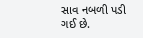સાવ નબળી પડી ગઈ છે.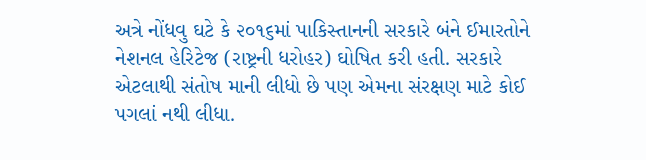અત્રે નોંધવુ ઘટે કે ૨૦૧૬માં પાકિસ્તાનની સરકારે બંને ઈમારતોને નેશનલ હેરિટેજ (રાષ્ટ્રની ધરોહર) ઘોષિત કરી હતી. સરકારે એટલાથી સંતોષ માની લીધો છે પણ એમના સંરક્ષણ માટે કોઈ પગલાં નથી લીધા.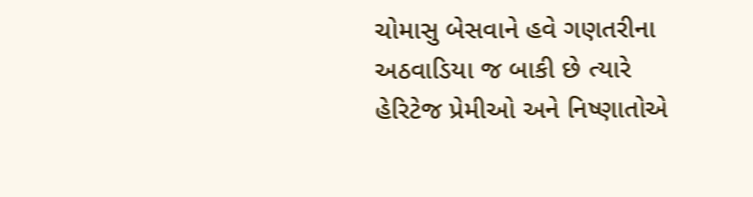ચોમાસુ બેસવાને હવે ગણતરીના અઠવાડિયા જ બાકી છે ત્યારે હેરિટેજ પ્રેમીઓ અને નિષ્ણાતોએ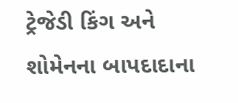ટ્રેજેડી કિંગ અને શોમેનના બાપદાદાના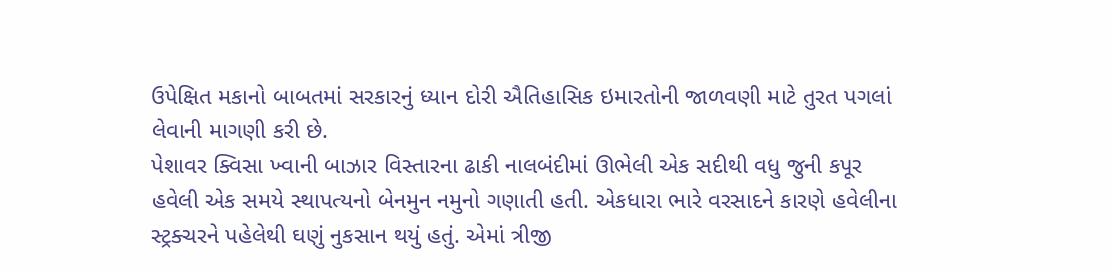ઉપેક્ષિત મકાનો બાબતમાં સરકારનું ધ્યાન દોરી ઐતિહાસિક ઇમારતોની જાળવણી માટે તુરત પગલાં લેવાની માગણી કરી છે.
પેશાવર ક્વિસા ખ્વાની બાઝાર વિસ્તારના ઢાકી નાલબંદીમાં ઊભેલી એક સદીથી વધુ જુની કપૂર હવેલી એક સમયે સ્થાપત્યનો બેનમુન નમુનો ગણાતી હતી. એકધારા ભારે વરસાદને કારણે હવેલીના સ્ટ્રક્ચરને પહેલેથી ઘણું નુકસાન થયું હતું. એમાં ત્રીજી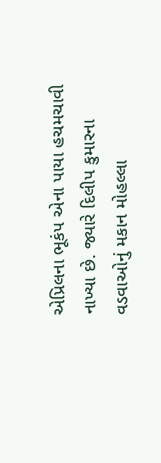એપ્રિલના ભૂકંપ એના પાયા હચમચાવી નાખ્યા છે. જ્યારે દિલીપ કુમારના વડવાઓનું મકાન મોહલ્લા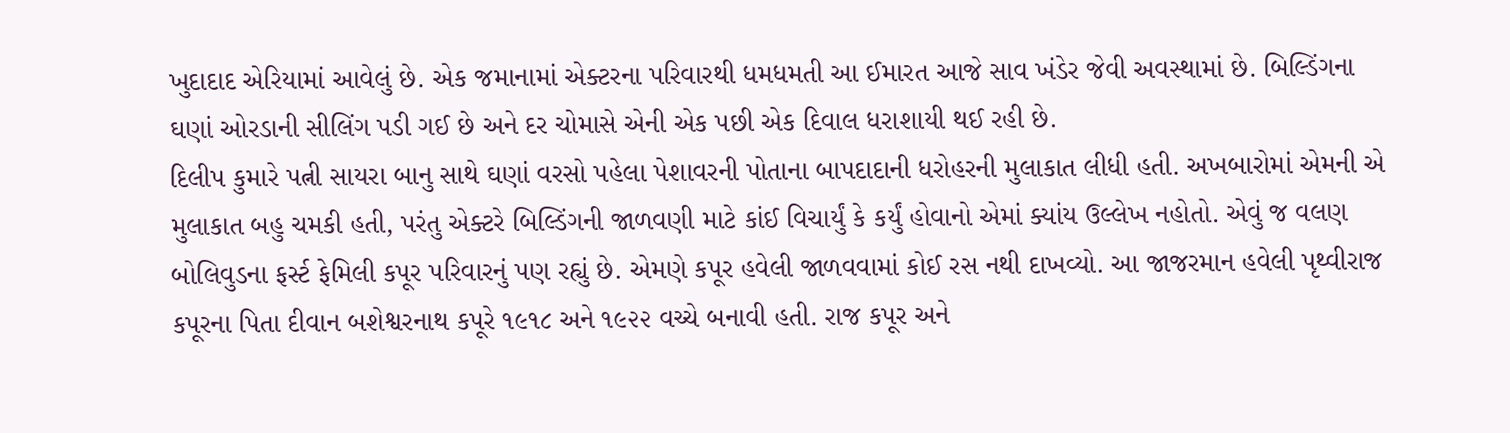ખુદાદાદ એરિયામાં આવેલું છે. એક જમાનામાં એક્ટરના પરિવારથી ધમધમતી આ ઈમારત આજે સાવ ખંડેર જેવી અવસ્થામાં છે. બિલ્ડિંગના ઘણાં ઓરડાની સીલિંગ પડી ગઈ છે અને દર ચોમાસે એની એક પછી એક દિવાલ ધરાશાયી થઈ રહી છે.
દિલીપ કુમારે પત્ની સાયરા બાનુ સાથે ઘણાં વરસો પહેલા પેશાવરની પોતાના બાપદાદાની ધરોહરની મુલાકાત લીધી હતી. અખબારોમાં એમની એ મુલાકાત બહુ ચમકી હતી, પરંતુ એક્ટરે બિલ્ડિંગની જાળવણી માટે કાંઈ વિચાર્યું કે કર્યું હોવાનો એમાં ક્યાંય ઉલ્લેખ નહોતો. એવું જ વલણ બોલિવુડના ફર્સ્ટ ફેમિલી કપૂર પરિવારનું પણ રહ્યું છે. એમણે કપૂર હવેલી જાળવવામાં કોઈ રસ નથી દાખવ્યો. આ જાજરમાન હવેલી પૃથ્વીરાજ કપૂરના પિતા દીવાન બશેશ્વરનાથ કપૂરે ૧૯૧૮ અને ૧૯૨૨ વચ્ચે બનાવી હતી. રાજ કપૂર અને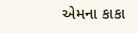એમના કાકા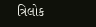ત્રિલોક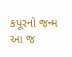કપૂરનો જન્મ આ જ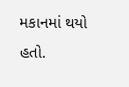મકાનમાં થયો હતો.